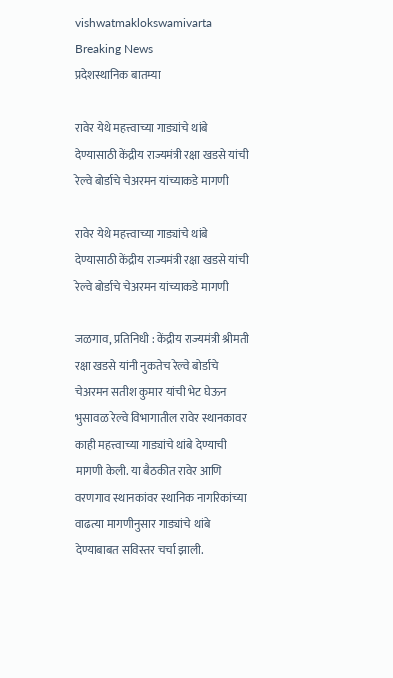vishwatmaklokswamivarta
Breaking News
प्रदेशस्थानिक बातम्या

रावेर येथे महत्त्वाच्या गाड्यांचे थांबे देण्यासाठी केंद्रीय राज्यमंत्री रक्षा खडसे यांची रेल्वे बोर्डाचे चेअरमन यांच्याकडे मागणी

रावेर येथे महत्त्वाच्या गाड्यांचे थांबे देण्यासाठी केंद्रीय राज्यमंत्री रक्षा खडसे यांची रेल्वे बोर्डाचे चेअरमन यांच्याकडे मागणी

जळगाव, प्रतिनिधी : केंद्रीय राज्यमंत्री श्रीमती रक्षा खडसे यांनी नुकतेच रेल्वे बोर्डाचे चेअरमन सतीश कुमार यांची भेट घेऊन भुसावळ रेल्वे विभागातील रावेर स्थानकावर काही महत्त्वाच्या गाड्यांचे थांबे देण्याची मागणी केली. या बैठकीत रावेर आणि वरणगाव स्थानकांवर स्थानिक नागरिकांच्या वाढत्या मागणीनुसार गाड्यांचे थांबे देण्याबाबत सविस्तर चर्चा झाली.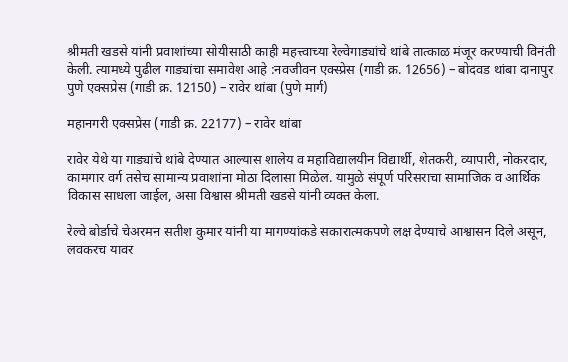श्रीमती खडसे यांनी प्रवाशांच्या सोयीसाठी काही महत्त्वाच्या रेल्वेगाड्यांचे थांबे तात्काळ मंजूर करण्याची विनंती केली. त्यामध्ये पुढील गाड्यांचा समावेश आहे :नवजीवन एक्स्प्रेस (गाडी क्र. 12656) – बोदवड थांबा दानापुर पुणे एक्सप्रेस (गाडी क्र. 12150) – रावेर थांबा (पुणे मार्ग)

महानगरी एक्सप्रेस (गाडी क्र. 22177) – रावेर थांबा

रावेर येथे या गाड्यांचे थांबे देण्यात आल्यास शालेय व महाविद्यालयीन विद्यार्थी, शेतकरी, व्यापारी, नोकरदार, कामगार वर्ग तसेच सामान्य प्रवाशांना मोठा दिलासा मिळेल. यामुळे संपूर्ण परिसराचा सामाजिक व आर्थिक विकास साधला जाईल, असा विश्वास श्रीमती खडसे यांनी व्यक्त केला.

रेल्वे बोर्डाचे चेअरमन सतीश कुमार यांनी या मागण्यांकडे सकारात्मकपणे लक्ष देण्याचे आश्वासन दिले असून, लवकरच यावर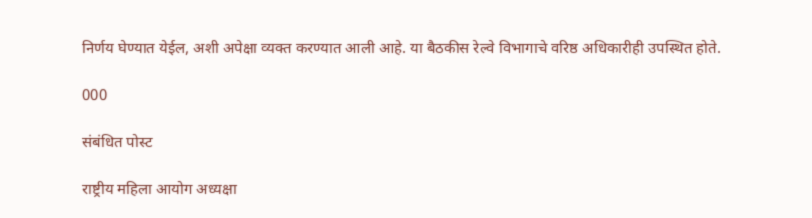निर्णय घेण्यात येईल, अशी अपेक्षा व्यक्त करण्यात आली आहे. या बैठकीस रेल्वे विभागाचे वरिष्ठ अधिकारीही उपस्थित होते.

000

संबंधित पोस्ट

राष्ट्रीय महिला आयोग अध्यक्षा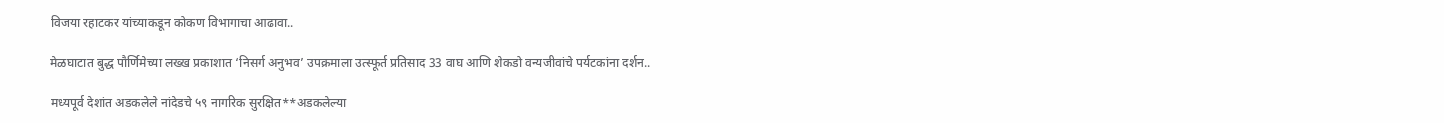विजया रहाटकर यांच्याकडून कोकण विभागाचा आढावा..

मेळघाटात बुद्ध पौर्णिमेच्या लख्ख प्रकाशात ‘निसर्ग अनुभव’ उपक्रमाला उत्स्फूर्त प्रतिसाद 33 वाघ आणि शेकडो वन्यजीवांचे पर्यटकांना दर्शन..

मध्यपूर्व देशांत अडकलेले नांदेडचे ५९ नागरिक सुरक्षित**अडकलेल्या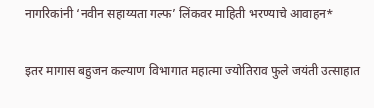नागरिकांनी ‘नवीन सहाय्यता गल्फ’ लिंकवर माहिती भरण्याचे आवाहन*

इतर मागास बहुजन कल्याण विभागात महात्मा ज्योतिराव फुले जयंती उत्साहात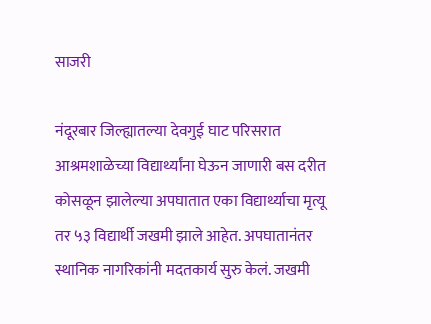साजरी

नंदूरबार जिल्ह्यातल्या देवगुई घाट परिसरात आश्रमशाळेच्या विद्यार्थ्यांना घेऊन जाणारी बस दरीत कोसळून झालेल्या अपघातात एका विद्यार्थ्याचा मृत्यू तर ५३ विद्यार्थी जखमी झाले आहेत. अपघातानंतर स्थानिक नागरिकांनी मदतकार्य सुरु केलं. जखमी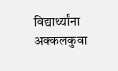विद्यार्थ्यांना अक्कलकुवा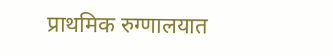प्राथमिक रुग्णालयात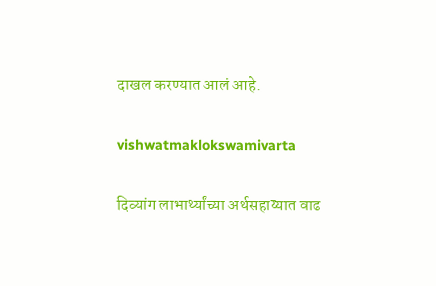दाखल करण्यात आलं आहे.

vishwatmaklokswamivarta

दिव्यांग लाभार्थ्यांच्या अर्थसहाय्यात वाढ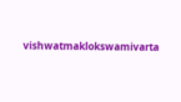vishwatmaklokswamivarta